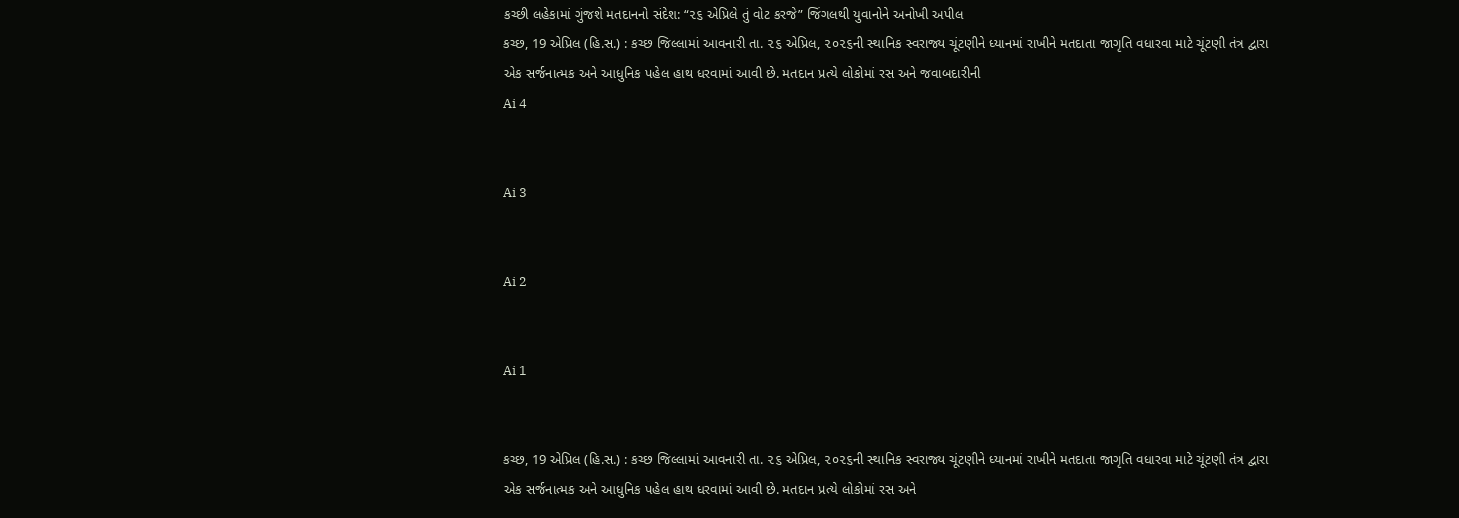કચ્છી લહેકામાં ગુંજશે મતદાનનો સંદેશ: “૨૬ એપ્રિલે તું વોટ કરજે” જિંગલથી યુવાનોને અનોખી અપીલ
કચ્છ, 19 એપ્રિલ (હિ.સ.) : કચ્છ જિલ્લામાં આવનારી તા. ૨૬ એપ્રિલ, ૨૦૨૬ની સ્થાનિક સ્વરાજ્ય ચૂંટણીને ધ્યાનમાં રાખીને મતદાતા જાગૃતિ વધારવા માટે ચૂંટણી તંત્ર દ્વારા એક સર્જનાત્મક અને આધુનિક પહેલ હાથ ધરવામાં આવી છે. મતદાન પ્રત્યે લોકોમાં રસ અને જવાબદારીની
Ai 4


Ai 3


Ai 2


Ai 1


કચ્છ, 19 એપ્રિલ (હિ.સ.) : કચ્છ જિલ્લામાં આવનારી તા. ૨૬ એપ્રિલ, ૨૦૨૬ની સ્થાનિક સ્વરાજ્ય ચૂંટણીને ધ્યાનમાં રાખીને મતદાતા જાગૃતિ વધારવા માટે ચૂંટણી તંત્ર દ્વારા એક સર્જનાત્મક અને આધુનિક પહેલ હાથ ધરવામાં આવી છે. મતદાન પ્રત્યે લોકોમાં રસ અને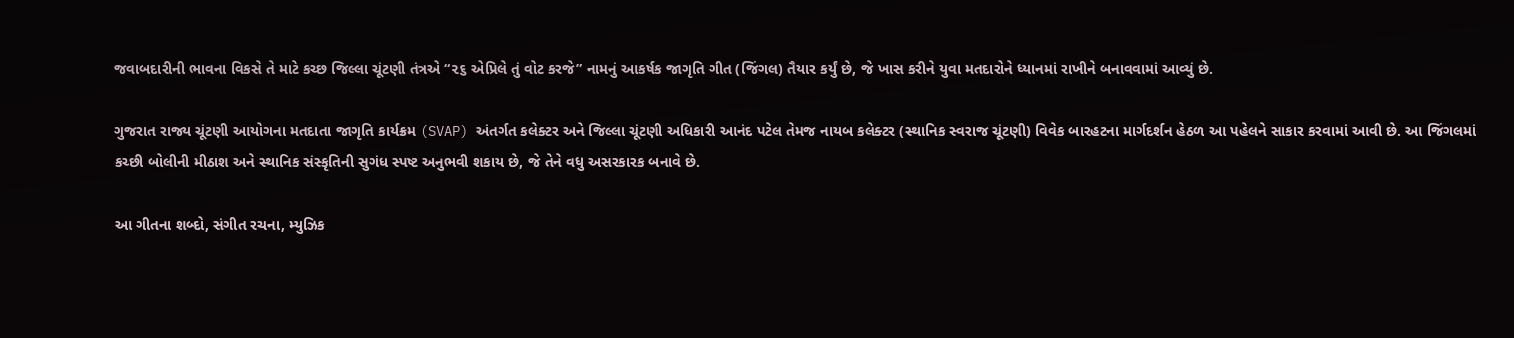જવાબદારીની ભાવના વિકસે તે માટે કચ્છ જિલ્લા ચૂંટણી તંત્રએ “૨૬ એપ્રિલે તું વોટ કરજે” નામનું આકર્ષક જાગૃતિ ગીત (જિંગલ) તૈયાર કર્યું છે, જે ખાસ કરીને યુવા મતદારોને ધ્યાનમાં રાખીને બનાવવામાં આવ્યું છે.

ગુજરાત રાજ્ય ચૂંટણી આયોગના મતદાતા જાગૃતિ કાર્યક્રમ (SVAP) અંતર્ગત કલેક્ટર અને જિલ્લા ચૂંટણી અધિકારી આનંદ પટેલ તેમજ નાયબ કલેક્ટર (સ્થાનિક સ્વરાજ ચૂંટણી) વિવેક બારહટના માર્ગદર્શન હેઠળ આ પહેલને સાકાર કરવામાં આવી છે. આ જિંગલમાં કચ્છી બોલીની મીઠાશ અને સ્થાનિક સંસ્કૃતિની સુગંધ સ્પષ્ટ અનુભવી શકાય છે, જે તેને વધુ અસરકારક બનાવે છે.

આ ગીતના શબ્દો, સંગીત રચના, મ્યુઝિક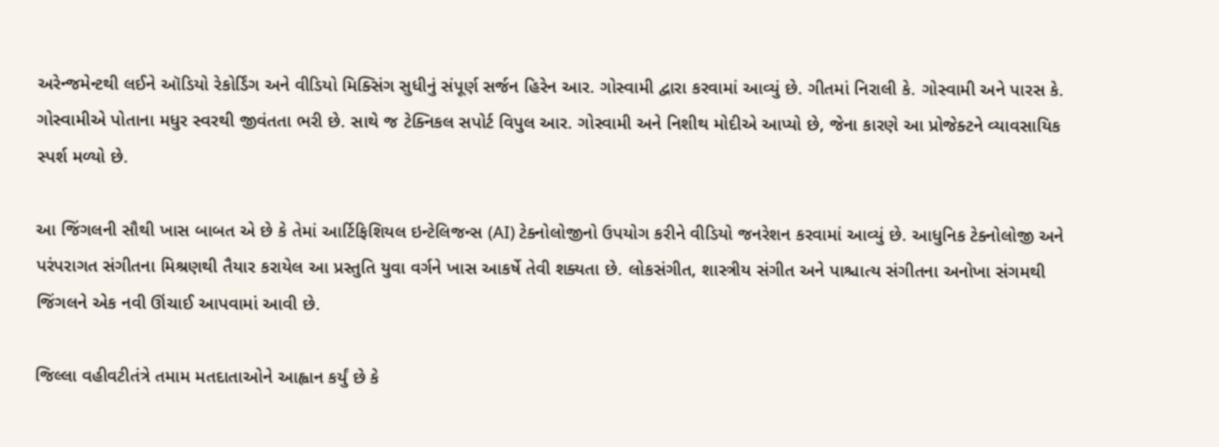અરેન્જમેન્ટથી લઈને ઑડિયો રેકોર્ડિંગ અને વીડિયો મિક્સિંગ સુધીનું સંપૂર્ણ સર્જન હિરેન આર. ગોસ્વામી દ્વારા કરવામાં આવ્યું છે. ગીતમાં નિરાલી કે. ગોસ્વામી અને પારસ કે. ગોસ્વામીએ પોતાના મધુર સ્વરથી જીવંતતા ભરી છે. સાથે જ ટેક્નિકલ સપોર્ટ વિપુલ આર. ગોસ્વામી અને નિશીથ મોદીએ આપ્યો છે, જેના કારણે આ પ્રોજેક્ટને વ્યાવસાયિક સ્પર્શ મળ્યો છે.

આ જિંગલની સૌથી ખાસ બાબત એ છે કે તેમાં આર્ટિફિશિયલ ઇન્ટેલિજન્સ (AI) ટેક્નોલોજીનો ઉપયોગ કરીને વીડિયો જનરેશન કરવામાં આવ્યું છે. આધુનિક ટેક્નોલોજી અને પરંપરાગત સંગીતના મિશ્રણથી તૈયાર કરાયેલ આ પ્રસ્તુતિ યુવા વર્ગને ખાસ આકર્ષે તેવી શક્યતા છે. લોકસંગીત, શાસ્ત્રીય સંગીત અને પાશ્ચાત્ય સંગીતના અનોખા સંગમથી જિંગલને એક નવી ઊંચાઈ આપવામાં આવી છે.

જિલ્લા વહીવટીતંત્રે તમામ મતદાતાઓને આહ્વાન કર્યું છે કે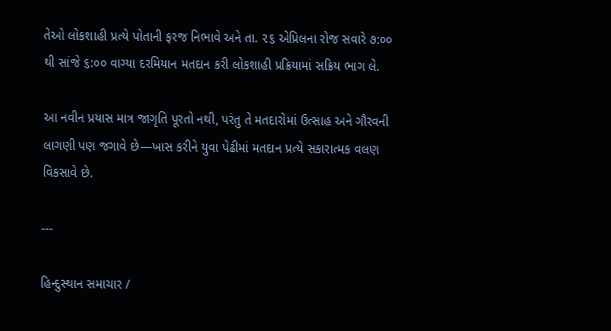તેઓ લોકશાહી પ્રત્યે પોતાની ફરજ નિભાવે અને તા. ૨૬ એપ્રિલના રોજ સવારે ૭:૦૦ થી સાંજે ૬:૦૦ વાગ્યા દરમિયાન મતદાન કરી લોકશાહી પ્રક્રિયામાં સક્રિય ભાગ લે.

આ નવીન પ્રયાસ માત્ર જાગૃતિ પૂરતો નથી, પરંતુ તે મતદારોમાં ઉત્સાહ અને ગૌરવની લાગણી પણ જગાવે છે—ખાસ કરીને યુવા પેઢીમાં મતદાન પ્રત્યે સકારાત્મક વલણ વિકસાવે છે.

---

હિન્દુસ્થાન સમાચાર /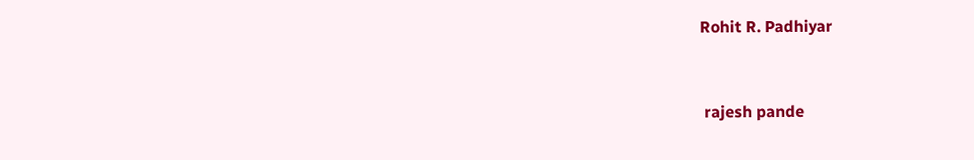Rohit R. Padhiyar


 rajesh pande